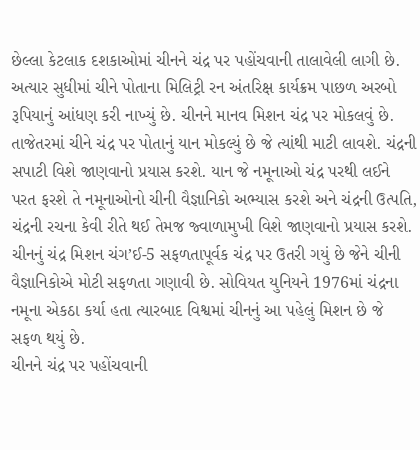છેલ્લા કેટલાક દશકાઓમાં ચીનને ચંદ્ર પર પહોંચવાની તાલાવેલી લાગી છે. અત્યાર સુધીમાં ચીને પોતાના મિલિટ્રી રન અંતરિક્ષ કાર્યક્રમ પાછળ અરબો રૂપિયાનું આંધણ કરી નાખ્યું છે. ચીનને માનવ મિશન ચંદ્ર પર મોકલવું છે.
તાજેતરમાં ચીને ચંદ્ર પર પોતાનું યાન મોકલ્યું છે જે ત્યાંથી માટી લાવશે. ચંદ્રની સપાટી વિશે જાણવાનો પ્રયાસ કરશે. યાન જે નમૂનાઓ ચંદ્ર પરથી લઈને પરત ફરશે તે નમૂનાઓનો ચીની વૈજ્ઞાનિકો અભ્યાસ કરશે અને ચંદ્રની ઉત્પતિ, ચંદ્રની રચના કેવી રીતે થઈ તેમજ જ્વાળામુખી વિશે જાણવાનો પ્રયાસ કરશે.
ચીનનું ચંદ્ર મિશન ચંગ’ઈ-5 સફળતાપૂર્વક ચંદ્ર પર ઉતરી ગયું છે જેને ચીની વૈજ્ઞાનિકોએ મોટી સફળતા ગણાવી છે. સોવિયત યુનિયને 1976માં ચંદ્રના નમૂના એકઠા કર્યા હતા ત્યારબાદ વિશ્વમાં ચીનનું આ પહેલું મિશન છે જે સફળ થયું છે.
ચીનને ચંદ્ર પર પહોંચવાની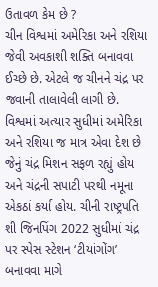ઉતાવળ કેમ છે ?
ચીન વિશ્વમાં અમેરિકા અને રશિયા જેવી અવકાશી શક્તિ બનાવવા ઈચ્છે છે. એટલે જ ચીનને ચંદ્ર પર જવાની તાલાવેલી લાગી છે. વિશ્વમાં અત્યાર સુધીમાં અમેરિકા અને રશિયા જ માત્ર એવા દેશ છે જેનું ચંદ્ર મિશન સફળ રહ્યું હોય અને ચંદ્રની સપાટી પરથી નમૂના એકઠાં કર્યા હોય. ચીની રાષ્ટ્રપતિ શી જિનપિંગ 2022 સુધીમાં ચંદ્ર પર સ્પેસ સ્ટેશન ‘ટીયાંગોંગ’ બનાવવા માગે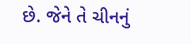છે. જેને તે ચીનનું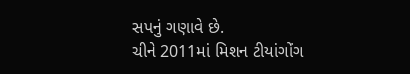સપનું ગણાવે છે.
ચીને 2011માં મિશન ટીયાંગોંગ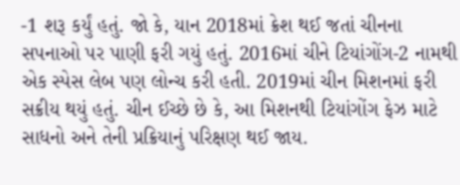-1 શરૂ કર્યું હતું. જો કે, યાન 2018માં ક્રેશ થઈ જતાં ચીનના સપનાઓ પર પાણી ફરી ગયું હતું. 2016માં ચીને ટિયાંગોંગ-2 નામથી એક સ્પેસ લેબ પણ લોન્ચ કરી હતી. 2019માં ચીન મિશનમાં ફરી સક્રીય થયું હતું. ચીન ઈચ્છે છે કે, આ મિશનથી ટિયાંગોંગ ફેઝ માટે સાધનો અને તેની પ્રક્રિયાનું પરિક્ષણ થઈ જાય.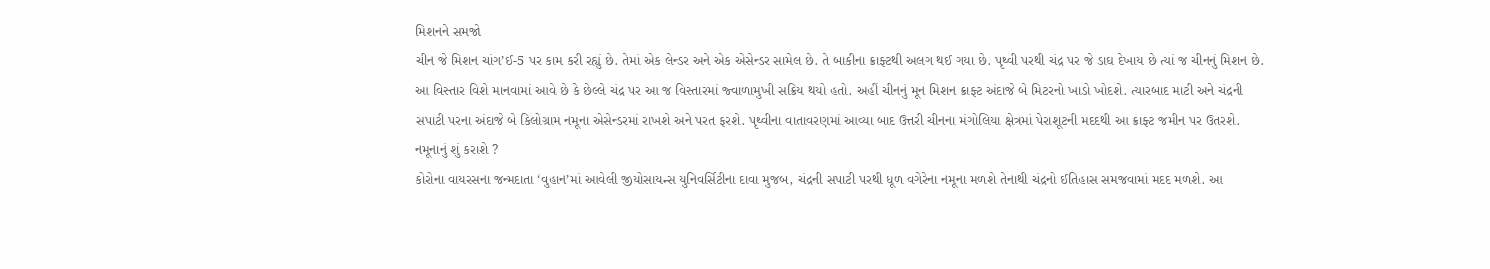મિશનને સમજો
ચીન જે મિશન ચાંગ’ઈ-5 પર કામ કરી રહ્યું છે. તેમાં એક લેન્ડર અને એક એસેન્ડર સામેલ છે. તે બાકીના ક્રાફ્ટથી અલગ થઈ ગયા છે. પૃથ્વી પરથી ચંદ્ર પર જે ડાઘ દેખાય છે ત્યાં જ ચીનનું મિશન છે. આ વિસ્તાર વિશે માનવામાં આવે છે કે છેલ્લે ચંદ્ર પર આ જ વિસ્તારમાં જ્વાળામુખી સક્રિય થયો હતો. અહીં ચીનનું મૂન મિશન ક્રાફ્ટ અંદાજે બે મિટરનો ખાડો ખોદશે. ત્યારબાદ માટી અને ચંદ્રની સપાટી પરના અંદાજે બે કિલોગ્રામ નમૂના એસેન્ડરમાં રાખશે અને પરત ફરશે. પૃથ્વીના વાતાવરણમાં આવ્યા બાદ ઉત્તરી ચીનના મંગોલિયા ક્ષેત્રમાં પેરાશૂટની મદદથી આ ક્રાફ્ટ જમીન પર ઉતરશે.
નમૂનાનું શું કરાશે ?
કોરોના વાયરસના જન્મદાતા ‘વુહાન’માં આવેલી જીયોસાયન્સ યુનિવર્સિટીના દાવા મુજબ, ચંદ્રની સપાટી પરથી ધૂળ વગેરેના નમૂના મળશે તેનાથી ચંદ્રનો ઈતિહાસ સમજવામાં મદદ મળશે. આ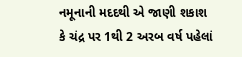નમૂનાની મદદથી એ જાણી શકાશ કે ચંદ્ર પર 1થી 2 અરબ વર્ષ પહેલાં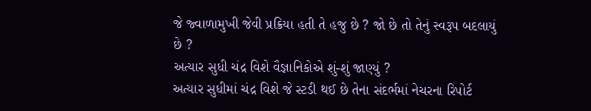જે જ્વાળામુખી જેવી પ્રક્રિયા હતી તે હજુ છે ? જો છે તો તેનું સ્વરૂપ બદલાયું છે ?
અત્યાર સુધી ચંદ્ર વિશે વૈજ્ઞાનિકોએ શું-શું જાણ્યું ?
અત્યાર સુધીમાં ચંદ્ર વિશે જે સ્ટડી થઈ છે તેના સંદર્ભમાં નેચરના રિપોર્ટ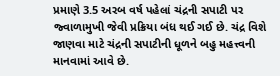પ્રમાણે 3.5 અરબ વર્ષ પહેલાં ચંદ્રની સપાટી પર જ્વાળામુખી જેવી પ્રક્રિયા બંધ થઈ ગઈ છે. ચંદ્ર વિશે જાણવા માટે ચંદ્રની સપાટીની ધૂળને બહુ મહત્ત્વની માનવામાં આવે છે.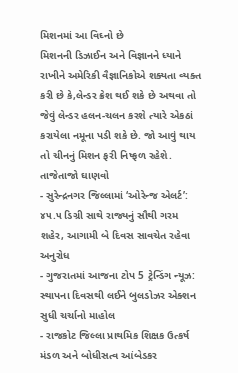મિશનમાં આ વિઘ્નો છે
મિશનની ડિઝાઈન અને વિજ્ઞાનને ધ્યાને રાખીને અમેરિકી વૈજ્ઞાનિકોએ શક્યતા વ્યક્ત કરી છે કે,લેન્ડર ક્રેશ થઈ શકે છે અથવા તો જેવું લેન્ડર હલન-ચલન કરશે ત્યારે એકઠાં કરાયેલા નમૂના પડી શકે છે. જો આવું થાય તો ચીનનું મિશન ફરી નિષ્ફળ રહેશે.
તાજેતાજો ઘાણવો
- સુરેન્દ્રનગર જિલ્લામાં ‘ઓરેન્જ એલર્ટ’: ૪૫.૫ ડિગ્રી સાથે રાજ્યનું સૌથી ગરમ શહેર, આગામી બે દિવસ સાવચેત રહેવા અનુરોધ
- ગુજરાતમાં આજના ટોપ 5 ટ્રેન્ડિંગ ન્યૂઝ: સ્થાપના દિવસથી લઈને બુલડોઝર એક્શન સુધી ચર્ચાનો માહોલ
- રાજકોટ જિલ્લા પ્રાથમિક શિક્ષક ઉત્કર્ષ મંડળ અને બોધીસત્વ આંબેડકર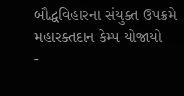બૌદ્ધવિહારના સંયુક્ત ઉપક્રમે મહારક્તદાન કેમ્પ યોજાયો
-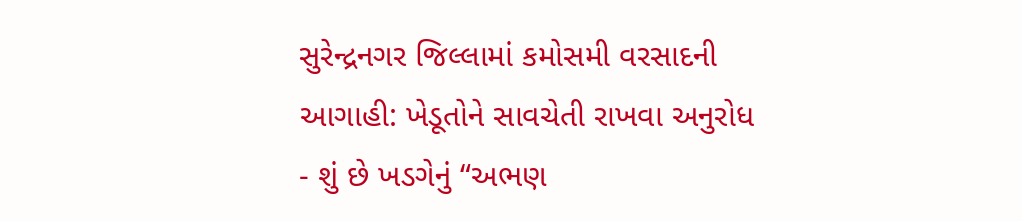સુરેન્દ્રનગર જિલ્લામાં કમોસમી વરસાદની આગાહી: ખેડૂતોને સાવચેતી રાખવા અનુરોધ
- શું છે ખડગેનું “અભણ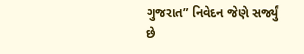ગુજરાત” નિવેદન જેણે સર્જ્યું છે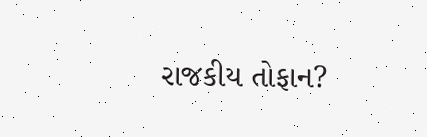રાજકીય તોફાન?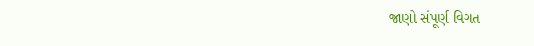જાણો સંપૂર્ણ વિગત